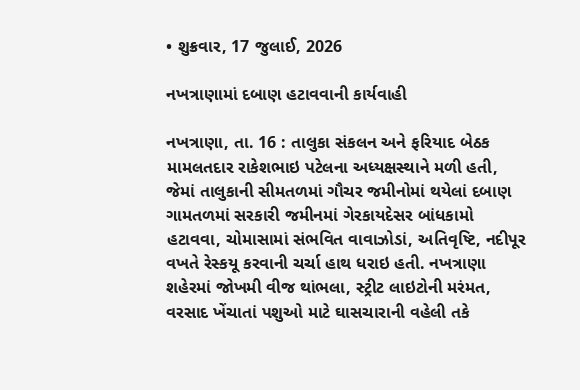• શુક્રવાર, 17 જુલાઈ, 2026

નખત્રાણામાં દબાણ હટાવવાની કાર્યવાહી

નખત્રાણા, તા. 16 : તાલુકા સંકલન અને ફરિયાદ બેઠક મામલતદાર રાકેશભાઇ પટેલના અધ્યક્ષસ્થાને મળી હતી, જેમાં તાલુકાની સીમતળમાં ગૌચર જમીનોમાં થયેલાં દબાણ ગામતળમાં સરકારી જમીનમાં ગેરકાયદેસર બાંધકામો હટાવવા, ચોમાસામાં સંભવિત વાવાઝોડાં, અતિવૃષ્ટિ, નદીપૂર વખતે રેસ્કયૂ કરવાની ચર્ચા હાથ ધરાઇ હતી. નખત્રાણા શહેરમાં જોખમી વીજ થાંભલા, સ્ટ્રીટ લાઇટોની મરંમત, વરસાદ ખેંચાતાં પશુઓ માટે ઘાસચારાની વહેલી તકે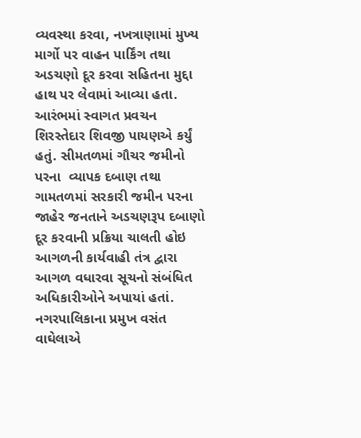વ્યવસ્થા કરવા, નખત્રાણામાં મુખ્ય માર્ગો પર વાહન પાર્કિંગ તથા અડચણો દૂર કરવા સહિતના મુદ્દા હાથ પર લેવામાં આવ્યા હતા. આરંભમાં સ્વાગત પ્રવચન શિરસ્તેદાર શિવજી પાયણએ કર્યું હતું. સીમતળમાં ગૌચર જમીનો પરના  વ્યાપક દબાણ તથા ગામતળમાં સરકારી જમીન પરના જાહેર જનતાને અડચણરૂપ દબાણો દૂર કરવાની પ્રક્રિયા ચાલતી હોઇ આગળની કાર્યવાહી તંત્ર દ્વારા આગળ વધારવા સૂચનો સંબંધિત અધિકારીઓને અપાયાં હતાં. નગરપાલિકાના પ્રમુખ વસંત વાઘેલાએ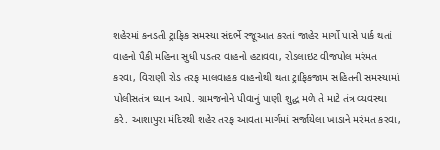શહેરમાં કનડતી ટ્રાફિક સમસ્યા સંદર્ભે રજૂઆત કરતાં જાહેર માર્ગો પાસે પાર્ક થતાં વાહનો પૈકી મહિના સુધી પડતર વાહનો હટાવવા, રોડલાઇટ વીજપોલ મરંમત કરવા, વિરાણી રોડ તરફ માલવાહક વાહનોથી થતા ટ્રાફિકજામ સહિતની સમસ્યામાં પોલીસતંત્ર ધ્યાન આપે. ગ્રામજનોને પીવાનું પાણી શુદ્ધ મળે તે માટે તંત્ર વ્યવસ્થા કરે. આશાપુરા મંદિરથી શહેર તરફ આવતા માર્ગમાં સર્જાયેલા ખાડાને મરંમત કરવા,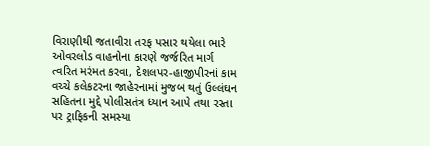વિરાણીથી જતાવીરા તરફ પસાર થયેલા ભારે ઓવરલોડ વાહનોના કારણે જર્જરિત માર્ગ ત્વરિત મરંમત કરવા, દેશલપર-હાજીપીરનાં કામ વચ્ચે કલેકટરના જાહેરનામાં મુજબ થતું ઉલ્લંઘન સહિતના મુદ્દે પોલીસતંત્ર ધ્યાન આપે તથા રસ્તા પર ટ્રાફિકની સમસ્યા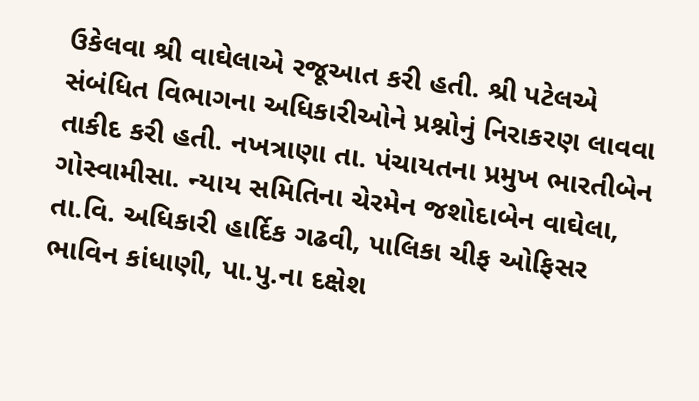ઉકેલવા શ્રી વાઘેલાએ રજૂઆત કરી હતી. શ્રી પટેલએ સંબંધિત વિભાગના અધિકારીઓને પ્રશ્નોનું નિરાકરણ લાવવા તાકીદ કરી હતી. નખત્રાણા તા. પંચાયતના પ્રમુખ ભારતીબેન ગોસ્વામીસા. ન્યાય સમિતિના ચેરમેન જશોદાબેન વાઘેલા, તા.વિ. અધિકારી હાર્દિક ગઢવી, પાલિકા ચીફ ઓફિસર ભાવિન કાંધાણી, પા.પુ.ના દક્ષેશ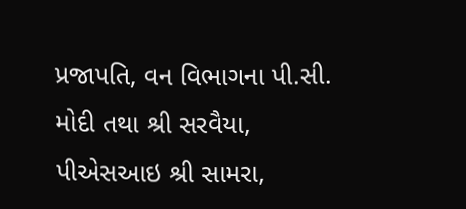પ્રજાપતિ, વન વિભાગના પી.સી. મોદી તથા શ્રી સરવૈયા, પીએસઆઇ શ્રી સામરા,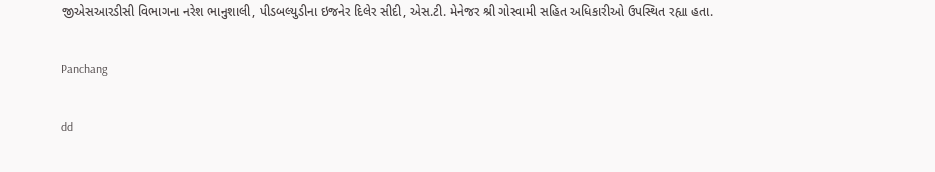જીએસઆરડીસી વિભાગના નરેશ ભાનુશાલી, પીડબલ્યુડીના ઇજનેર દિલેર સીદી, એસ.ટી. મેનેજર શ્રી ગોસ્વામી સહિત અધિકારીઓ ઉપસ્થિત રહ્યા હતા.

Panchang

dd